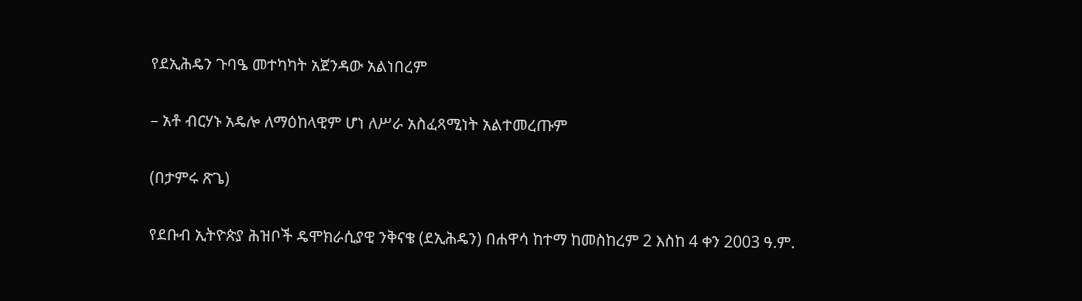የደኢሕዴን ጉባዔ መተካካት አጀንዳው አልነበረም

– አቶ ብርሃኑ አዴሎ ለማዕከላዊም ሆነ ለሥራ አስፈጻሚነት አልተመረጡም

(በታምሩ ጽጌ)

የደቡብ ኢትዮጵያ ሕዝቦች ዴሞክራሲያዊ ንቅናቄ (ደኢሕዴን) በሐዋሳ ከተማ ከመስከረም 2 እስከ 4 ቀን 2003 ዓ.ም.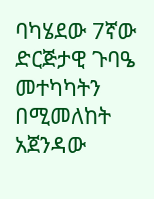ባካሄደው 7ኛው ድርጅታዊ ጉባዔ መተካካትን በሚመለከት አጀንዳው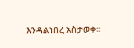እንዳልነበረ አስታወቀ፡፡